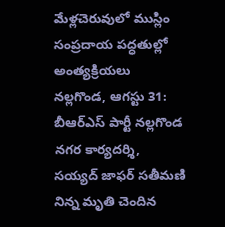మేళ్లచెరువులో ముస్లిం సంప్రదాయ పద్ధతుల్లో అంత్యక్రియలు
నల్లగొండ, ఆగస్టు 31:
బీఆర్ఎస్ పార్టీ నల్లగొండ నగర కార్యదర్శి, సయ్యద్ జాఫర్ సతీమణి నిన్న మృతి చెందిన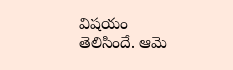విషయం తెలిసిందే. ఆమె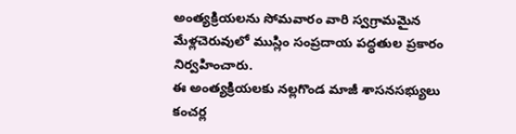అంత్యక్రియలను సోమవారం వారి స్వగ్రామమైన మేళ్లచెరువులో ముస్లిం సంప్రదాయ పద్ధతుల ప్రకారం నిర్వహించారు.
ఈ అంత్యక్రియలకు నల్లగొండ మాజీ శాసనసభ్యులు కంచర్ల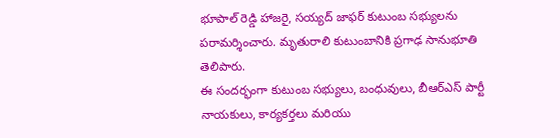భూపాల్ రెడ్డి హాజరై, సయ్యద్ జాఫర్ కుటుంబ సభ్యులను పరామర్శించారు. మృతురాలి కుటుంబానికి ప్రగాఢ సానుభూతి తెలిపారు.
ఈ సందర్భంగా కుటుంబ సభ్యులు, బంధువులు, బీఆర్ఎస్ పార్టీ నాయకులు, కార్యకర్తలు మరియు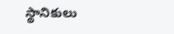స్థానికులు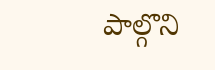పాల్గొని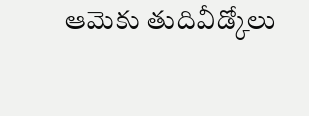ఆమెకు తుదివీడ్కోలు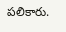పలికారు.